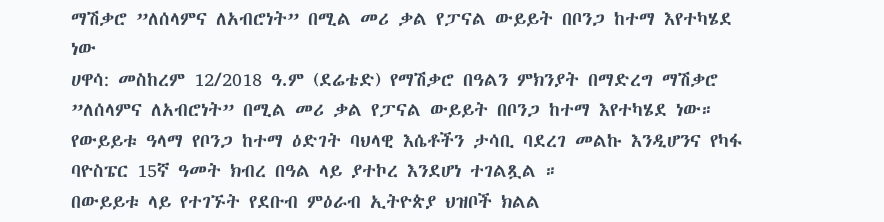ማሽቃሮ ”ለሰላምና ለአብሮነት” በሚል መሪ ቃል የፓናል ውይይት በቦንጋ ከተማ እየተካሄደ ነው
ሀዋሳ: መስከረም 12/2018 ዓ.ም (ደሬቴድ) የማሽቃሮ በዓልን ምክንያት በማድረግ ማሽቃሮ ”ለሰላምና ለአብሮነት” በሚል መሪ ቃል የፓናል ውይይት በቦንጋ ከተማ እየተካሄደ ነው።
የውይይቱ ዓላማ የቦንጋ ከተማ ዕድገት ባህላዊ እሴቶችን ታሳቢ ባደረገ መልኩ እንዲሆንና የካፋ ባዮስፔር 15ኛ ዓመት ክብረ በዓል ላይ ያተኮረ እንደሆነ ተገልጿል ።
በውይይቱ ላይ የተገኙት የደቡብ ምዕራብ ኢትዮጵያ ህዝቦች ክልል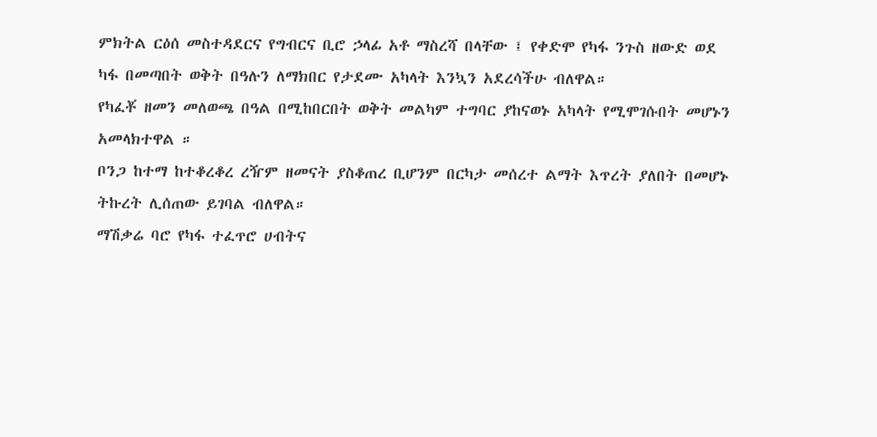ምክትል ርዕሰ መስተዳደርና የግብርና ቢሮ ኃላፊ አቶ ማስረሻ በላቸው ፤ የቀድሞ የካፋ ንጉስ ዘውድ ወደ ካፋ በመጣበት ወቅት በዓሉን ለማክበር የታደሙ አካላት እንኳን አደረሳችሁ ብለዋል።
የካፈቾ ዘመን መለወጫ በዓል በሚከበርበት ወቅት መልካም ተግባር ያከናወኑ አካላት የሚሞገሱበት መሆኑን አመላክተዋል ።
ቦንጋ ከተማ ከተቆረቆረ ረዥም ዘመናት ያስቆጠረ ቢሆንም በርካታ መሰረተ ልማት እጥረት ያለበት በመሆኑ ትኩረት ሊሰጠው ይገባል ብለዋል።
ማሽቃሬ ባሮ የካፋ ተፈጥሮ ሀብትና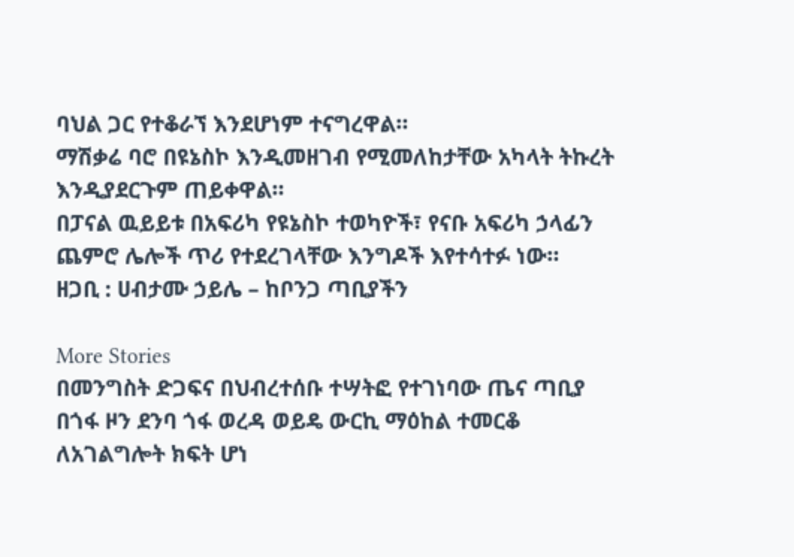ባህል ጋር የተቆራኘ እንደሆነም ተናግረዋል።
ማሽቃሬ ባሮ በዩኔስኮ እንዲመዘገብ የሚመለከታቸው አካላት ትኩረት እንዲያደርጉም ጠይቀዋል።
በፓናል ዉይይቱ በአፍሪካ የዩኔስኮ ተወካዮች፣ የናቡ አፍሪካ ኃላፊን ጨምሮ ሌሎች ጥሪ የተደረገላቸው እንግዶች እየተሳተፉ ነው።
ዘጋቢ : ሀብታሙ ኃይሌ – ከቦንጋ ጣቢያችን

More Stories
በመንግስት ድጋፍና በህብረተሰቡ ተሣትፎ የተገነባው ጤና ጣቢያ በጎፋ ዞን ደንባ ጎፋ ወረዳ ወይዴ ውርኪ ማዕከል ተመርቆ ለአገልግሎት ክፍት ሆነ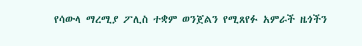የሳውላ ማረሚያ ፖሊስ ተቋም ወንጀልን የሚጸየፉ አምራች ዜጎችን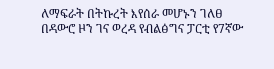ለማፍራት በትኩረት እየሰራ መሆኑን ገለፀ
በዳውሮ ዞን ገና ወረዳ የብልፅግና ፓርቲ የ7ኛው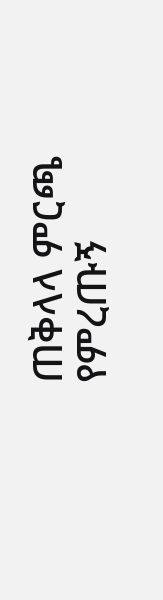ጠቅላላ ምርጫ የምረጡኝ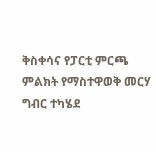ቅስቀሳና የፓርቲ ምርጫ ምልክት የማስተዋወቅ መርሃ ግብር ተካሄደ